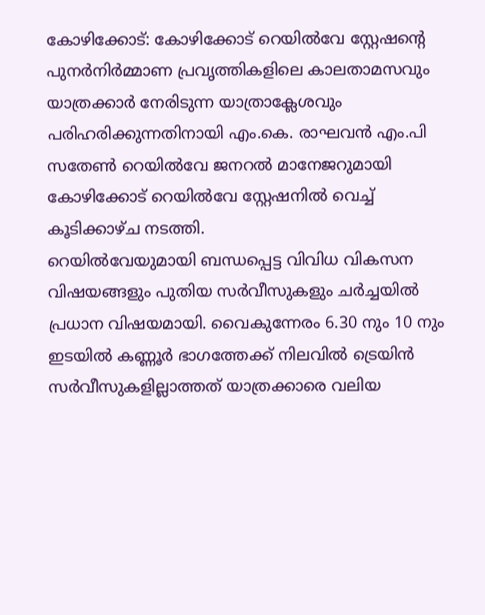കോഴിക്കോട്: കോഴിക്കോട് റെയിൽവേ സ്റ്റേഷന്റെ പുനർനിർമ്മാണ പ്രവൃത്തികളിലെ കാലതാമസവും യാത്രക്കാർ നേരിടുന്ന യാത്രാക്ലേശവും പരിഹരിക്കുന്നതിനായി എം.കെ. രാഘവൻ എം.പി സതേൺ റെയിൽവേ ജനറൽ മാനേജറുമായി കോഴിക്കോട് റെയിൽവേ സ്റ്റേഷനിൽ വെച്ച് കൂടിക്കാഴ്ച നടത്തി.
റെയിൽവേയുമായി ബന്ധപ്പെട്ട വിവിധ വികസന വിഷയങ്ങളും പുതിയ സർവീസുകളും ചർച്ചയിൽ പ്രധാന വിഷയമായി. വൈകുന്നേരം 6.30 നും 10 നും ഇടയിൽ കണ്ണൂർ ഭാഗത്തേക്ക് നിലവിൽ ട്രെയിൻ സർവീസുകളില്ലാത്തത് യാത്രക്കാരെ വലിയ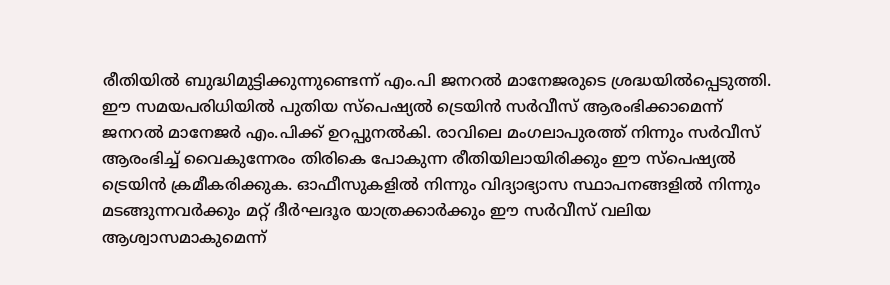രീതിയിൽ ബുദ്ധിമുട്ടിക്കുന്നുണ്ടെന്ന് എം.പി ജനറൽ മാനേജരുടെ ശ്രദ്ധയിൽപ്പെടുത്തി.
ഈ സമയപരിധിയിൽ പുതിയ സ്പെഷ്യൽ ട്രെയിൻ സർവീസ് ആരംഭിക്കാമെന്ന് ജനറൽ മാനേജർ എം.പിക്ക് ഉറപ്പുനൽകി. രാവിലെ മംഗലാപുരത്ത് നിന്നും സർവീസ് ആരംഭിച്ച് വൈകുന്നേരം തിരികെ പോകുന്ന രീതിയിലായിരിക്കും ഈ സ്പെഷ്യൽ ട്രെയിൻ ക്രമീകരിക്കുക. ഓഫീസുകളിൽ നിന്നും വിദ്യാഭ്യാസ സ്ഥാപനങ്ങളിൽ നിന്നും മടങ്ങുന്നവർക്കും മറ്റ് ദീർഘദൂര യാത്രക്കാർക്കും ഈ സർവീസ് വലിയ ആശ്വാസമാകുമെന്ന്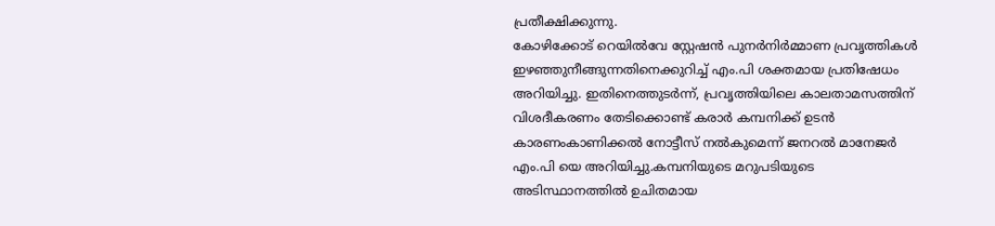പ്രതീക്ഷിക്കുന്നു.
കോഴിക്കോട് റെയിൽവേ സ്റ്റേഷൻ പുനർനിർമ്മാണ പ്രവൃത്തികൾ ഇഴഞ്ഞുനീങ്ങുന്നതിനെക്കുറിച്ച് എം.പി ശക്തമായ പ്രതിഷേധം അറിയിച്ചു. ഇതിനെത്തുടർന്ന്, പ്രവൃത്തിയിലെ കാലതാമസത്തിന് വിശദീകരണം തേടിക്കൊണ്ട് കരാർ കമ്പനിക്ക് ഉടൻ കാരണംകാണിക്കൽ നോട്ടീസ് നൽകുമെന്ന് ജനറൽ മാനേജർ എം.പി യെ അറിയിച്ചു.കമ്പനിയുടെ മറുപടിയുടെ അടിസ്ഥാനത്തിൽ ഉചിതമായ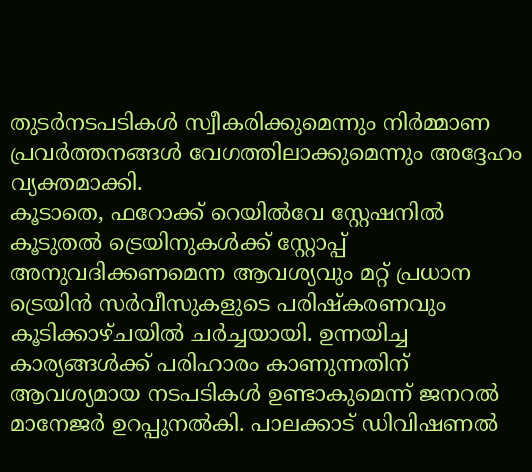തുടർനടപടികൾ സ്വീകരിക്കുമെന്നും നിർമ്മാണ പ്രവർത്തനങ്ങൾ വേഗത്തിലാക്കുമെന്നും അദ്ദേഹം വ്യക്തമാക്കി.
കൂടാതെ, ഫറോക്ക് റെയിൽവേ സ്റ്റേഷനിൽ കൂടുതൽ ട്രെയിനുകൾക്ക് സ്റ്റോപ്പ് അനുവദിക്കണമെന്ന ആവശ്യവും മറ്റ് പ്രധാന ട്രെയിൻ സർവീസുകളുടെ പരിഷ്കരണവും കൂടിക്കാഴ്ചയിൽ ചർച്ചയായി. ഉന്നയിച്ച കാര്യങ്ങൾക്ക് പരിഹാരം കാണുന്നതിന് ആവശ്യമായ നടപടികൾ ഉണ്ടാകുമെന്ന് ജനറൽ മാനേജർ ഉറപ്പുനൽകി. പാലക്കാട് ഡിവിഷണൽ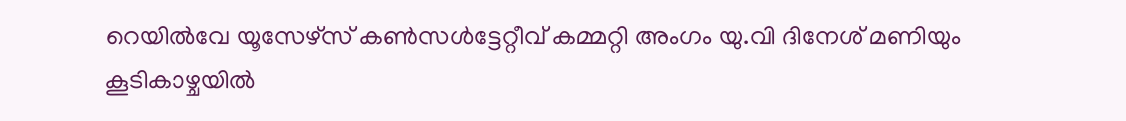റെയിൽവേ യൂസേഴ്സ് കൺസൾട്ടേറ്റീവ് കമ്മറ്റി അംഗം യു.വി ദിനേശ് മണിയും കൂടികാഴ്ചയിൽ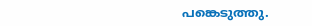പങ്കെടുത്തു.